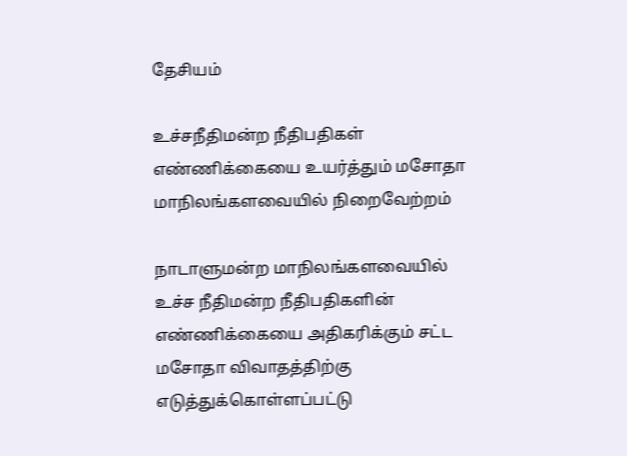தேசியம்

உச்சநீதிமன்ற நீதிபதிகள் எண்ணிக்கையை உயர்த்தும் மசோதா மாநிலங்களவையில் நிறைவேற்றம்

நாடாளுமன்ற மாநிலங்களவையில் உச்ச நீதிமன்ற நீதிபதிகளின் எண்ணிக்கையை அதிகரிக்கும் சட்ட மசோதா விவாதத்திற்கு எடுத்துக்கொள்ளப்பட்டு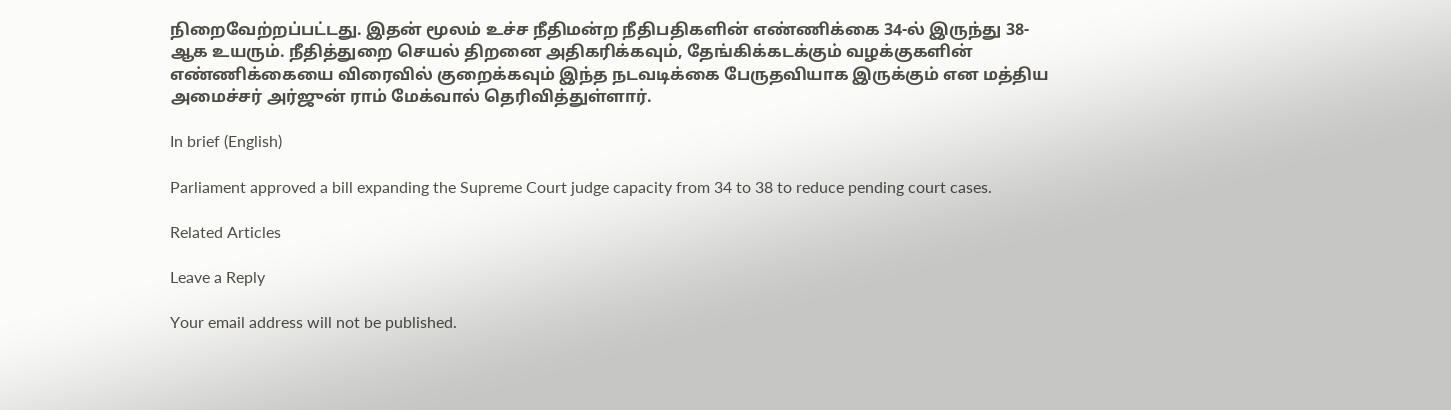நிறைவேற்றப்பட்டது. இதன் மூலம் உச்ச நீதிமன்ற நீதிபதிகளின் எண்ணிக்கை 34-ல் இருந்து 38-ஆக உயரும். நீதித்துறை செயல் திறனை அதிகரிக்கவும், தேங்கிக்கடக்கும் வழக்குகளின் எண்ணிக்கையை விரைவில் குறைக்கவும் இந்த நடவடிக்கை பேருதவியாக இருக்கும் என மத்திய அமைச்சர் அர்ஜுன் ராம் மேக்வால் தெரிவித்துள்ளார்.

In brief (English)

Parliament approved a bill expanding the Supreme Court judge capacity from 34 to 38 to reduce pending court cases.

Related Articles

Leave a Reply

Your email address will not be published.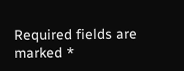Required fields are marked *